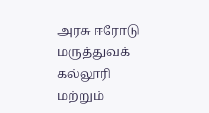அரசு ஈரோடு மருத்துவக் கல்லூரி மற்றும்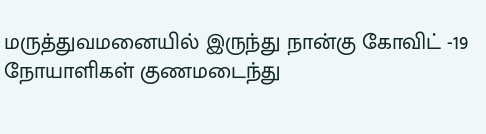மருத்துவமனையில் இருந்து நான்கு கோவிட் -19 நோயாளிகள் குணமடைந்து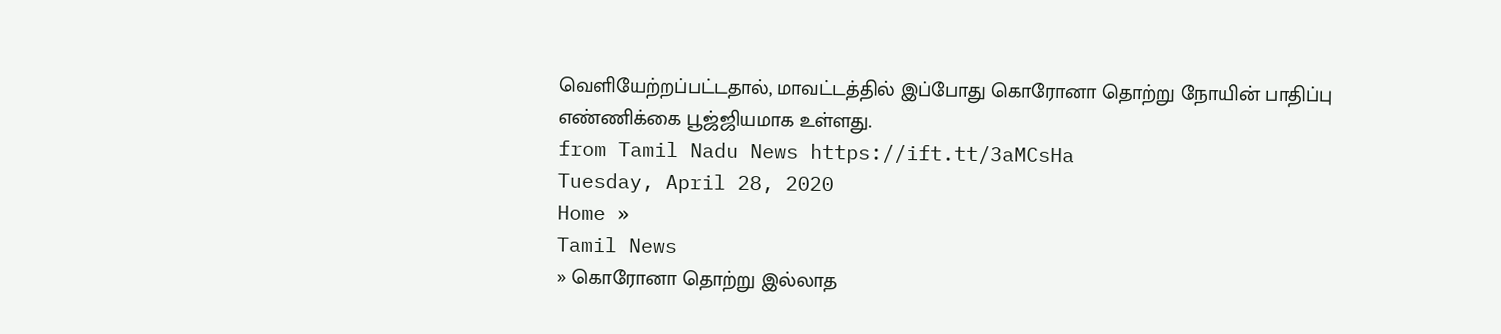வெளியேற்றப்பட்டதால், மாவட்டத்தில் இப்போது கொரோனா தொற்று நோயின் பாதிப்பு எண்ணிக்கை பூஜ்ஜியமாக உள்ளது.
from Tamil Nadu News https://ift.tt/3aMCsHa
Tuesday, April 28, 2020
Home »
Tamil News
» கொரோனா தொற்று இல்லாத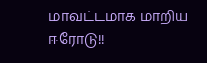மாவட்டமாக மாறிய ஈரோடு!!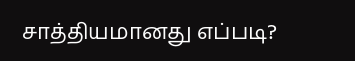சாத்தியமானது எப்படி?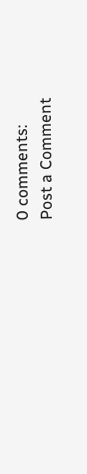0 comments:
Post a Comment